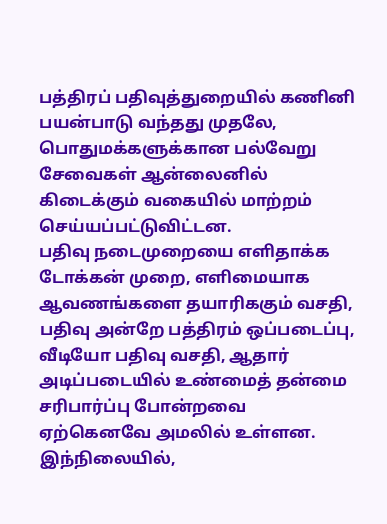பத்திரப் பதிவுத்துறையில் கணினி பயன்பாடு வந்தது முதலே, பொதுமக்களுக்கான பல்வேறு சேவைகள் ஆன்லைனில் கிடைக்கும் வகையில் மாற்றம் செய்யப்பட்டுவிட்டன.
பதிவு நடைமுறையை எளிதாக்க டோக்கன் முறை, எளிமையாக ஆவணங்களை தயாரிககும் வசதி, பதிவு அன்றே பத்திரம் ஒப்படைப்பு, வீடியோ பதிவு வசதி, ஆதார் அடிப்படையில் உண்மைத் தன்மை சரிபார்ப்பு போன்றவை ஏற்கெனவே அமலில் உள்ளன.
இந்நிலையில்,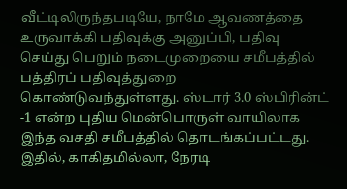வீட்டிலிருந்தபடியே, நாமே ஆவணத்தை உருவாக்கி பதிவுக்கு அனுப்பி, பதிவு செய்து பெறும் நடைமுறையை சமீபத்தில் பத்திரப் பதிவுத்துறை கொண்டுவந்துள்ளது. ஸ்டார் 3.0 ஸ்பிரின்ட் -1 என்ற புதிய மென்பொருள் வாயிலாக இந்த வசதி சமீபத்தில் தொடங்கப்பட்டது. இதில், காகிதமில்லா, நேரடி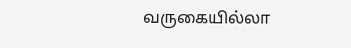வருகையில்லா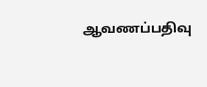ஆவணப்பதிவு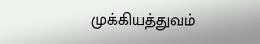முக்கியத்துவம்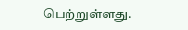பெற்றுள்ளது.